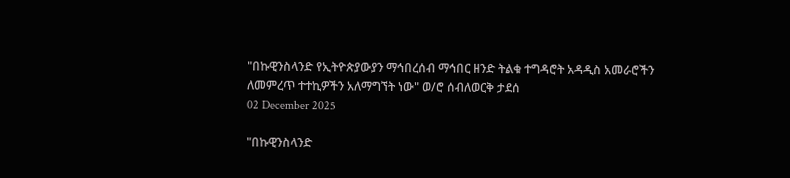"በኩዊንስላንድ የኢትዮጵያውያን ማኅበረሰብ ማኅበር ዘንድ ትልቁ ተግዳሮት አዳዲስ አመራሮችን ለመምረጥ ተተኪዎችን አለማግኘት ነው" ወ/ሮ ሰብለወርቅ ታደሰ
02 December 2025

"በኩዊንስላንድ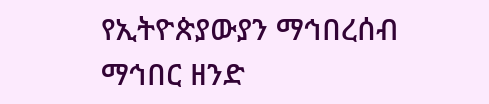የኢትዮጵያውያን ማኅበረሰብ ማኅበር ዘንድ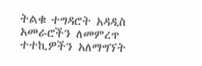ትልቁ ተግዳሮት አዳዲስ አመራሮችን ለመምረጥ ተተኪዎችን አለማግኘት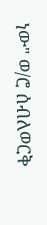ነው" ወ/ሮ ሰብለወርቅ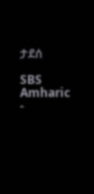ታደሰ

SBS Amharic -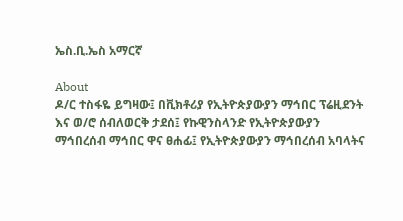ኤስ.ቢ.ኤስ አማርኛ

About
ዶ/ር ተስፋዬ ይግዛው፤ በቪክቶሪያ የኢትዮጵያውያን ማኅበር ፕሬዚደንት እና ወ/ሮ ሰብለወርቅ ታደሰ፤ የኩዊንስላንድ የኢትዮጵያውያን ማኅበረሰብ ማኅበር ዋና ፀሐፊ፤ የኢትዮጵያውያን ማኅበረሰብ አባላትና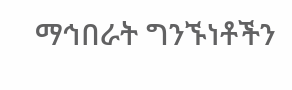ማኅበራት ግንኙነቶችን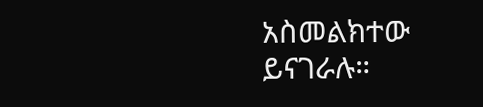አስመልክተው ይናገራሉ።